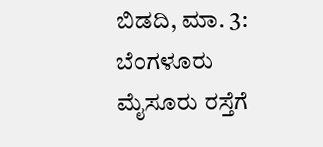ಬಿಡದಿ, ಮಾ. 3: ಬೆಂಗಳೂರು ಮೈಸೂರು ರಸ್ತೆಗೆ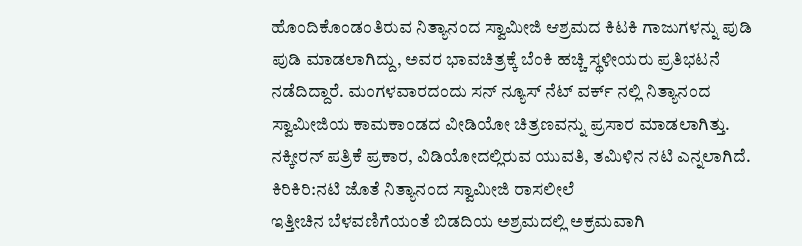ಹೊಂದಿಕೊಂಡಂತಿರುವ ನಿತ್ಯಾನಂದ ಸ್ವಾಮೀಜಿ ಆಶ್ರಮದ ಕಿಟಕಿ ಗಾಜುಗಳನ್ನು ಪುಡಿ ಪುಡಿ ಮಾಡಲಾಗಿದ್ದು, ಅವರ ಭಾವಚಿತ್ರಕ್ಕೆ ಬೆಂಕಿ ಹಚ್ಚಿ ಸ್ಥಳೀಯರು ಪ್ರತಿಭಟನೆ ನಡೆದಿದ್ದಾರೆ. ಮಂಗಳವಾರದಂದು ಸನ್ ನ್ಯೂಸ್ ನೆಟ್ ವರ್ಕ್ ನಲ್ಲಿ ನಿತ್ಯಾನಂದ ಸ್ವಾಮೀಜಿಯ ಕಾಮಕಾಂಡದ ವೀಡಿಯೋ ಚಿತ್ರಣವನ್ನು ಪ್ರಸಾರ ಮಾಡಲಾಗಿತ್ತು. ನಕ್ಕೀರನ್ ಪತ್ರಿಕೆ ಪ್ರಕಾರ, ವಿಡಿಯೋದಲ್ಲಿರುವ ಯುವತಿ, ತಮಿಳಿನ ನಟಿ ಎನ್ನಲಾಗಿದೆ.
ಕಿರಿಕಿರಿ:ನಟಿ ಜೊತೆ ನಿತ್ಯಾನಂದ ಸ್ವಾಮೀಜಿ ರಾಸಲೀಲೆ
ಇತ್ತೀಚಿನ ಬೆಳವಣಿಗೆಯಂತೆ ಬಿಡದಿಯ ಅಶ್ರಮದಲ್ಲಿ ಅಕ್ರಮವಾಗಿ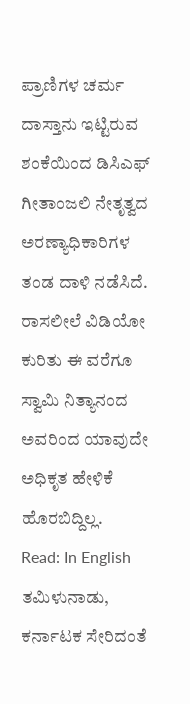ಪ್ರಾಣಿಗಳ ಚರ್ಮ ದಾಸ್ತಾನು ಇಟ್ಟಿರುವ ಶಂಕೆಯಿಂದ ಡಿಸಿಎಫ್ ಗೀತಾಂಜಲಿ ನೇತೃತ್ವದ ಅರಣ್ಯಾಧಿಕಾರಿಗಳ ತಂಡ ದಾಳಿ ನಡೆಸಿದೆ. ರಾಸಲೀಲೆ ವಿಡಿಯೋ ಕುರಿತು ಈ ವರೆಗೂ ಸ್ವಾಮಿ ನಿತ್ಯಾನಂದ ಅವರಿಂದ ಯಾವುದೇ ಅಧಿಕೃತ ಹೇಳಿಕೆ ಹೊರಬಿದ್ದಿಲ್ಲ.
Read: In English
ತಮಿಳುನಾಡು, ಕರ್ನಾಟಕ ಸೇರಿದಂತೆ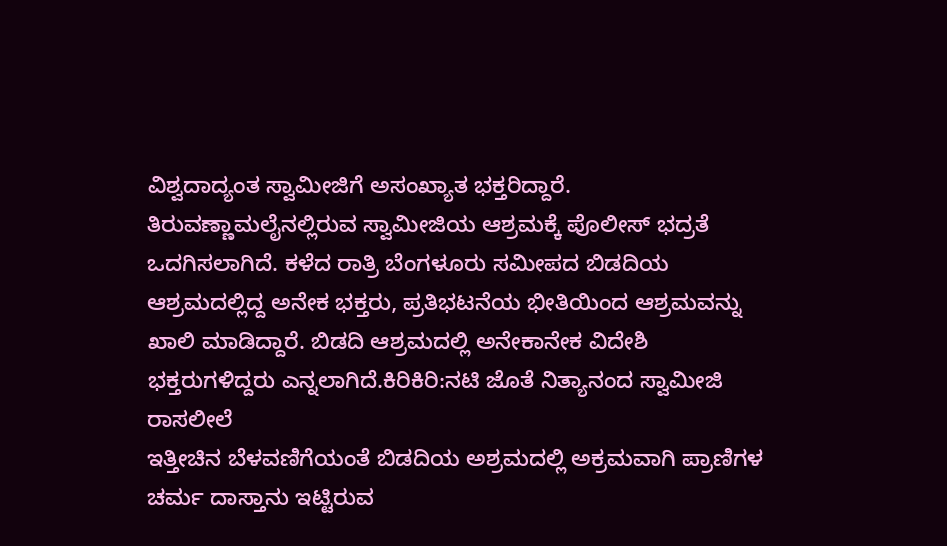ವಿಶ್ವದಾದ್ಯಂತ ಸ್ವಾಮೀಜಿಗೆ ಅಸಂಖ್ಯಾತ ಭಕ್ತರಿದ್ದಾರೆ. ತಿರುವಣ್ಣಾಮಲೈನಲ್ಲಿರುವ ಸ್ವಾಮೀಜಿಯ ಆಶ್ರಮಕ್ಕೆ ಪೊಲೀಸ್ ಭದ್ರತೆ ಒದಗಿಸಲಾಗಿದೆ. ಕಳೆದ ರಾತ್ರಿ ಬೆಂಗಳೂರು ಸಮೀಪದ ಬಿಡದಿಯ ಆಶ್ರಮದಲ್ಲಿದ್ದ ಅನೇಕ ಭಕ್ತರು, ಪ್ರತಿಭಟನೆಯ ಭೀತಿಯಿಂದ ಆಶ್ರಮವನ್ನು ಖಾಲಿ ಮಾಡಿದ್ದಾರೆ. ಬಿಡದಿ ಆಶ್ರಮದಲ್ಲಿ ಅನೇಕಾನೇಕ ವಿದೇಶಿ ಭಕ್ತರುಗಳಿದ್ದರು ಎನ್ನಲಾಗಿದೆ.ಕಿರಿಕಿರಿ:ನಟಿ ಜೊತೆ ನಿತ್ಯಾನಂದ ಸ್ವಾಮೀಜಿ ರಾಸಲೀಲೆ
ಇತ್ತೀಚಿನ ಬೆಳವಣಿಗೆಯಂತೆ ಬಿಡದಿಯ ಅಶ್ರಮದಲ್ಲಿ ಅಕ್ರಮವಾಗಿ ಪ್ರಾಣಿಗಳ ಚರ್ಮ ದಾಸ್ತಾನು ಇಟ್ಟಿರುವ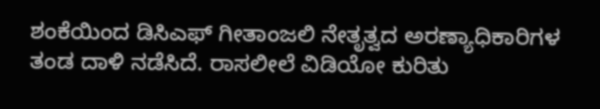ಶಂಕೆಯಿಂದ ಡಿಸಿಎಫ್ ಗೀತಾಂಜಲಿ ನೇತೃತ್ವದ ಅರಣ್ಯಾಧಿಕಾರಿಗಳ ತಂಡ ದಾಳಿ ನಡೆಸಿದೆ. ರಾಸಲೀಲೆ ವಿಡಿಯೋ ಕುರಿತು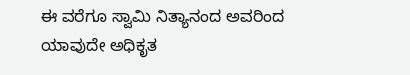ಈ ವರೆಗೂ ಸ್ವಾಮಿ ನಿತ್ಯಾನಂದ ಅವರಿಂದ ಯಾವುದೇ ಅಧಿಕೃತ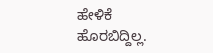ಹೇಳಿಕೆ ಹೊರಬಿದ್ದಿಲ್ಲ.